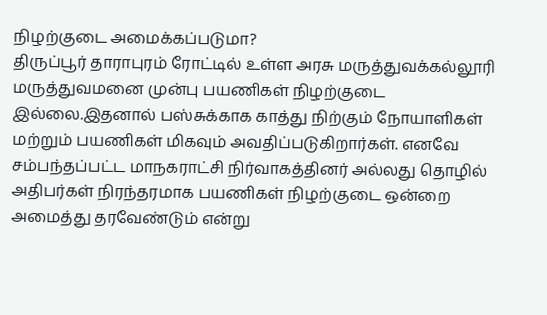நிழற்குடை அமைக்கப்படுமா?
திருப்பூர் தாராபுரம் ரோட்டில் உள்ள அரசு மருத்துவக்கல்லூரி மருத்துவமனை முன்பு பயணிகள் நிழற்குடை இல்லை.இதனால் பஸ்சுக்காக காத்து நிற்கும் நோயாளிகள் மற்றும் பயணிகள் மிகவும் அவதிப்படுகிறார்கள். எனவே சம்பந்தப்பட்ட மாநகராட்சி நிர்வாகத்தினர் அல்லது தொழில் அதிபர்கள் நிரந்தரமாக பயணிகள் நிழற்குடை ஒன்றை அமைத்து தரவேண்டும் என்று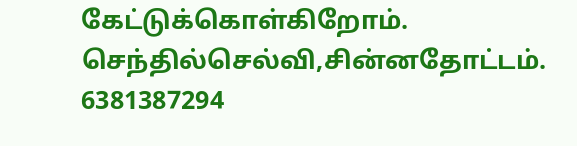கேட்டுக்கொள்கிறோம்.
செந்தில்செல்வி,சின்னதோட்டம்.
6381387294